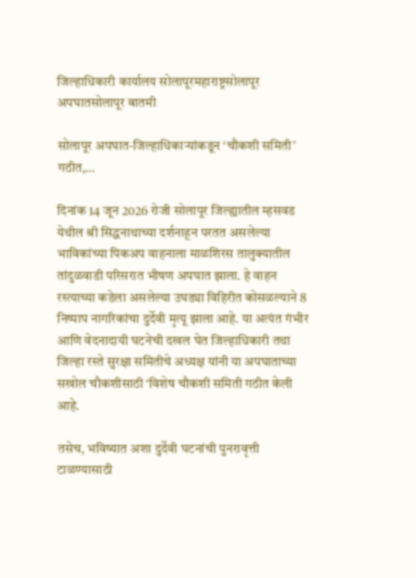जिल्हाधिकारी कार्यालय सोलापूरमहाराष्ट्रसोलापूर अपघातसोलापूर बातमी

सोलापूर अपघात-जिल्हाधिकाऱ्यांकडून ‘चौकशी समिती’ गठीत,…

दिनांक 14 जून 2026 रोजी सोलापूर जिल्ह्यातील म्हसवड येथील श्री सिद्धनाथाच्या दर्शनाहून परतत असलेल्या भाविकांच्या पिकअप वाहनाला माळशिरस तालुक्यातील तांदुळवाडी परिसरात भीषण अपघात झाला. हे वाहन रस्त्याच्या कडेला असलेल्या उघड्या विहिरीत कोसळल्याने 8 निष्पाप नागरिकांचा दुर्देवी मृत्यू झाला आहे. या अत्यंत गंभीर आणि वेदनादायी घटनेची दखल घेत जिल्हाधिकारी तथा जिल्हा रस्ते सुरक्षा समितीचे अध्यक्ष यांनी या अपघाताच्या सखोल चौकशीसाठी ‘विशेष चौकशी समिती गठीत केली आहे.

तसेच, भविष्यात अशा दुर्देवी घटनांची पुनरावृत्ती टाळण्यासाठी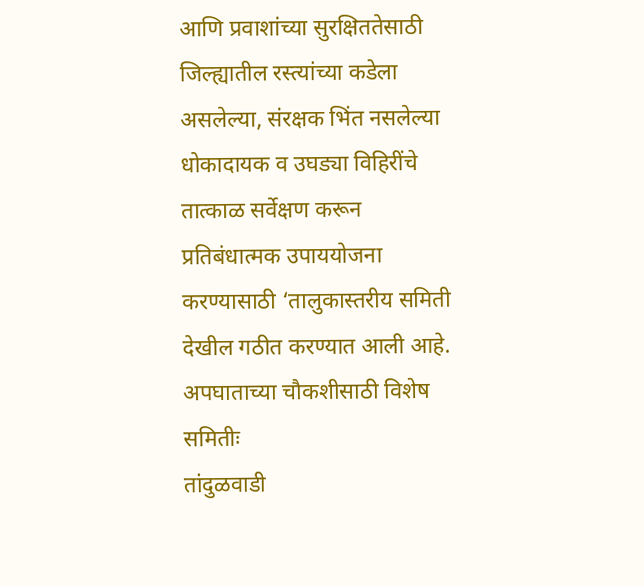आणि प्रवाशांच्या सुरक्षिततेसाठी जिल्ह्यातील रस्त्यांच्या कडेला असलेल्या, संरक्षक भिंत नसलेल्या धोकादायक व उघड्या विहिरींचे तात्काळ सर्वेक्षण करून प्रतिबंधात्मक उपाययोजना करण्यासाठी ‘तालुकास्तरीय समिती देखील गठीत करण्यात आली आहे.
अपघाताच्या चौकशीसाठी विशेष समितीः
तांदुळवाडी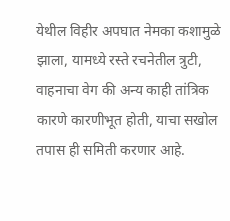येथील विहीर अपघात नेमका कशामुळे झाला, यामध्ये रस्ते रचनेतील त्रुटी, वाहनाचा वेग की अन्य काही तांत्रिक कारणे कारणीभूत होती, याचा सखोल तपास ही समिती करणार आहे.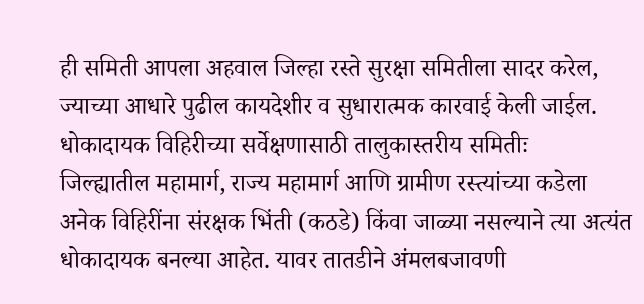ही समिती आपला अहवाल जिल्हा रस्ते सुरक्षा समितीला सादर करेल, ज्याच्या आधारे पुढील कायदेशीर व सुधारात्मक कारवाई केली जाईल.
धोकादायक विहिरीच्या सर्वेक्षणासाठी तालुकास्तरीय समितीः
जिल्ह्यातील महामार्ग, राज्य महामार्ग आणि ग्रामीण रस्त्यांच्या कडेला अनेक विहिरींना संरक्षक भिंती (कठडे) किंवा जाळ्या नसल्याने त्या अत्यंत धोकादायक बनल्या आहेत. यावर तातडीने अंमलबजावणी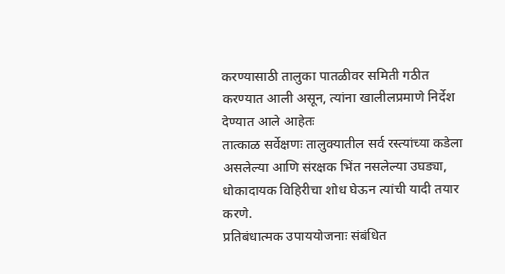करण्यासाठी तालुका पातळीवर समिती गठीत करण्यात आली असून, त्यांना खालीलप्रमाणे निर्देश देण्यात आले आहेतः
तात्काळ सर्वेक्षणः तालुक्यातील सर्व रस्त्यांच्या कडेला असलेल्या आणि संरक्षक भिंत नसलेल्या उघड्या, धोकादायक विहिरीचा शोध घेऊन त्यांची यादी तयार करणे.
प्रतिबंधात्मक उपाययोजनाः संबंधित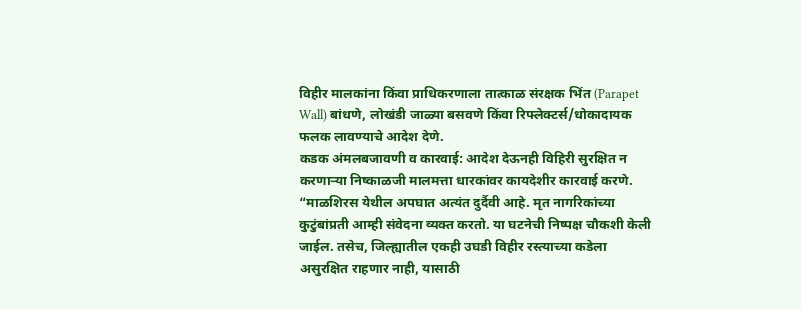विहीर मालकांना किंवा प्राधिकरणाला तात्काळ संरक्षक भिंत (Parapet Wall) बांधणे, लोखंडी जाळ्या बसवणे किंवा रिफ्लेक्टर्स/धोकादायक फलक लावण्याचे आदेश देणे.
कडक अंमलबजावणी व कारवाई: आदेश देऊनही विहिरी सुरक्षित न करणाऱ्या निष्काळजी मालमत्ता धारकांवर कायदेशीर कारवाई करणे.
“माळशिरस येथील अपघात अत्यंत दुर्दैवी आहे. मृत नागरिकांच्या कुटुंबांप्रती आम्ही संवेदना व्यक्त करतो. या घटनेची निष्पक्ष चौकशी केली जाईल. तसेच, जिल्ह्यातील एकही उघडी विहीर रस्त्याच्या कडेला असुरक्षित राहणार नाही, यासाठी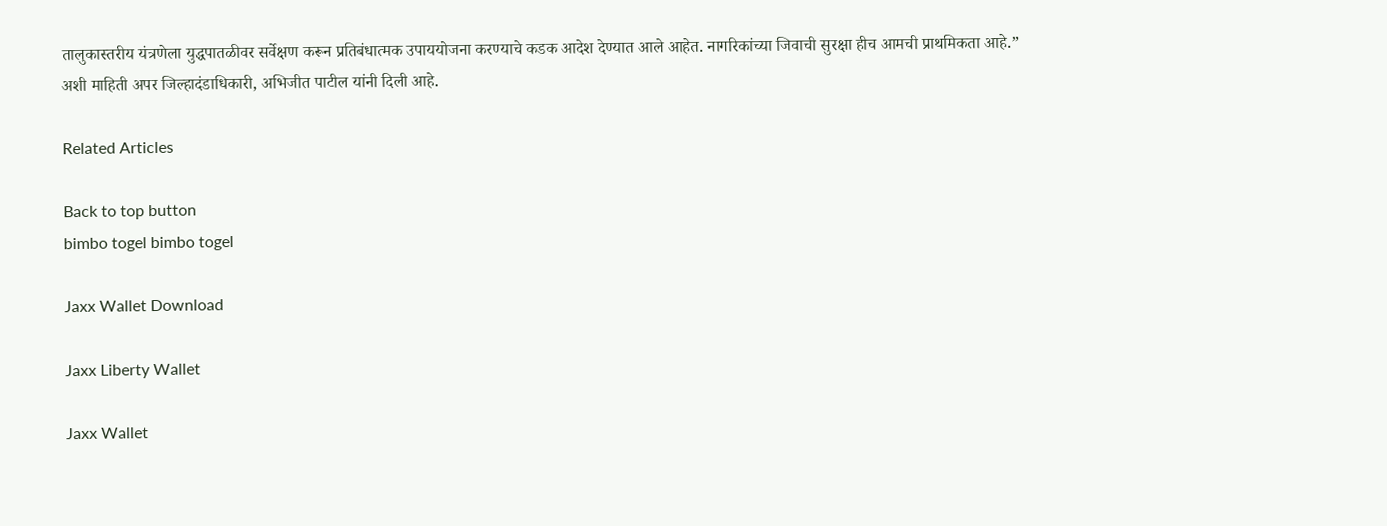तालुकास्तरीय यंत्रणेला युद्धपातळीवर सर्वेक्षण करून प्रतिबंधात्मक उपाययोजना करण्याचे कडक आदेश देण्यात आले आहेत. नागरिकांच्या जिवाची सुरक्षा हीच आमची प्राथमिकता आहे.”
अशी माहिती अपर जिल्हादंडाधिकारी, अभिजीत पाटील यांनी दिली आहे.

Related Articles

Back to top button
bimbo togel bimbo togel

Jaxx Wallet Download

Jaxx Liberty Wallet

Jaxx Wallet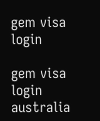gem visa login

gem visa login australia